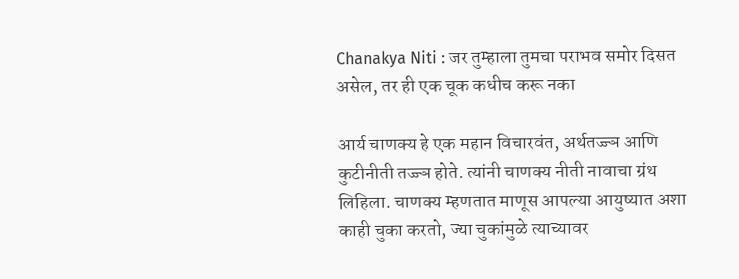Chanakya Niti : जर तुम्हाला तुमचा पराभव समोर दिसत असेल, तर ही एक चूक कधीच करू नका

आर्य चाणक्य हे एक महान विचारवंत, अर्थतज्ज्ञ आणि कुटीनीती तज्ज्ञ होते. त्यांनी चाणक्य नीती नावाचा ग्रंथ लिहिला. चाणक्य म्हणतात माणूस आपल्या आयुष्यात अशा काही चुका करतो, ज्या चुकांमुळे त्याच्यावर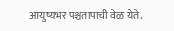आयुष्यभर पश्चतापाची वेळ येते.